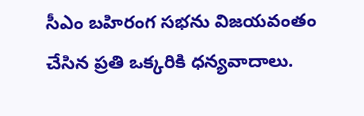సీఎం బహిరంగ సభను విజయవంతం చేసిన ప్రతి ఒక్కరికి ధన్యవాదాలు.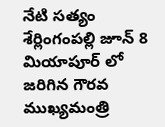నేటి సత్యం శేర్లింగంపల్లి జూన్ 8 మియాపూర్ లో జరిగిన గౌరవ ముఖ్యమంత్రి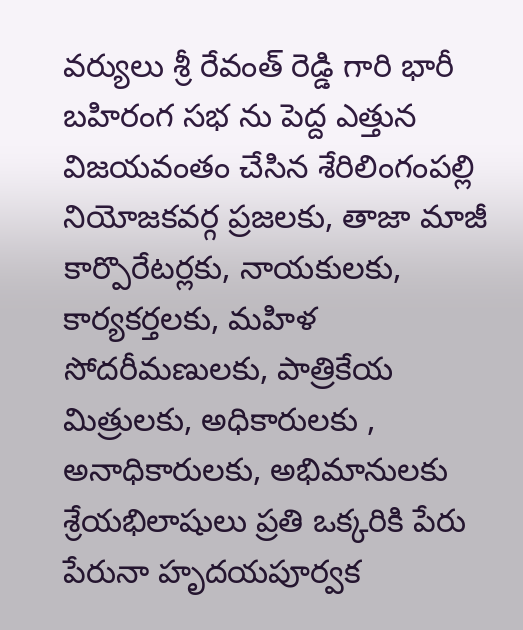వర్యులు శ్రీ రేవంత్ రెడ్డి గారి భారీ బహిరంగ సభ ను పెద్ద ఎత్తున విజయవంతం చేసిన శేరిలింగంపల్లి నియోజకవర్గ ప్రజలకు, తాజా మాజీ కార్పొరేటర్లకు, నాయకులకు, కార్యకర్తలకు, మహిళ సోదరీమణులకు, పాత్రికేయ మిత్రులకు, అధికారులకు , అనాధికారులకు, అభిమానులకు శ్రేయభిలాషులు ప్రతి ఒక్కరికి పేరు పేరునా హృదయపూర్వక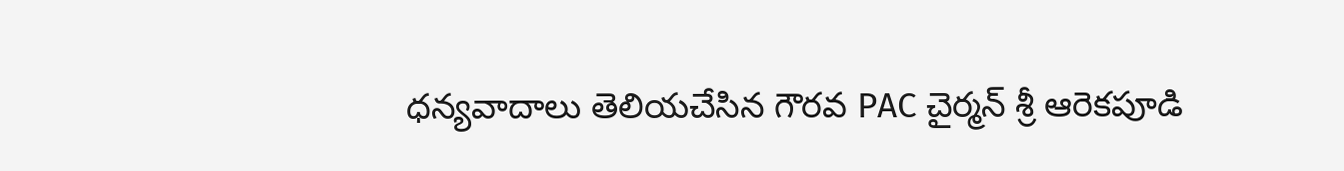ధన్యవాదాలు తెలియచేసిన గౌరవ PAC చైర్మన్ శ్రీ ఆరెకపూడి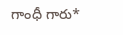గాంధీ గారు*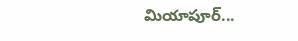మియాపూర్...